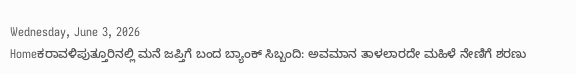Wednesday, June 3, 2026
Homeಕರಾವಳಿಪುತ್ತೂರಿನಲ್ಲಿ ಮನೆ ಜಪ್ತಿಗೆ ಬಂದ ಬ್ಯಾಂಕ್ ಸಿಬ್ಬಂದಿ: ಅವಮಾನ ತಾಳಲಾರದೇ ಮಹಿಳೆ ನೇಣಿಗೆ ಶರಣು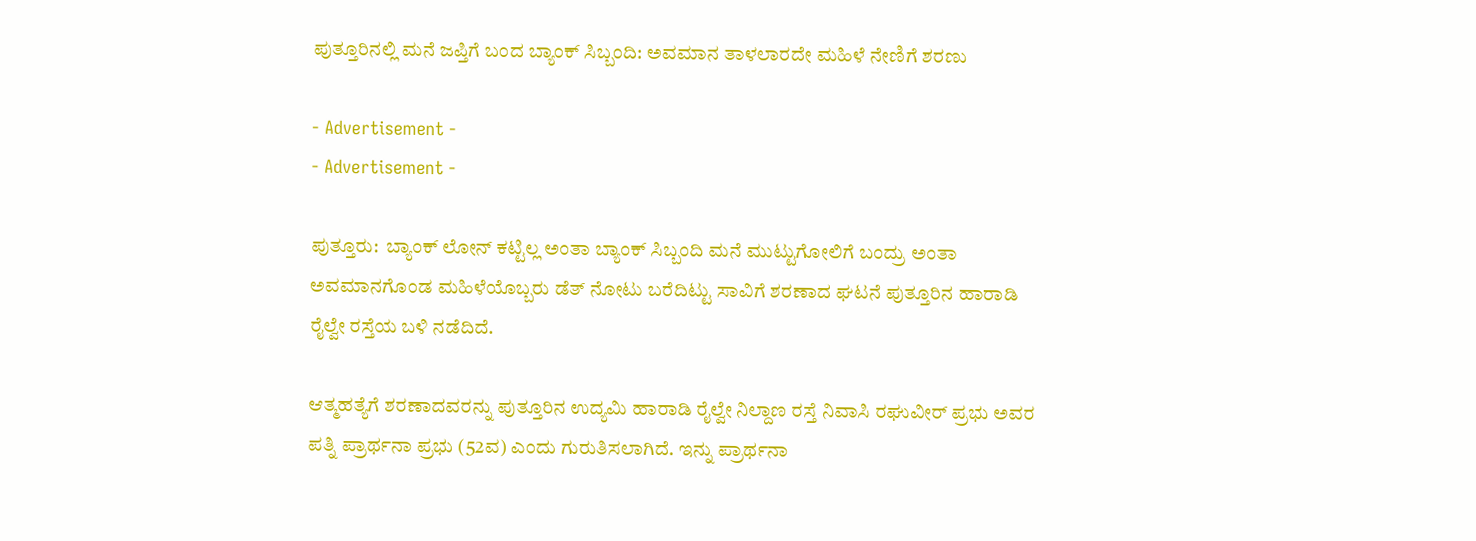ಪುತ್ತೂರಿನಲ್ಲಿ ಮನೆ ಜಪ್ತಿಗೆ ಬಂದ ಬ್ಯಾಂಕ್ ಸಿಬ್ಬಂದಿ: ಅವಮಾನ ತಾಳಲಾರದೇ ಮಹಿಳೆ ನೇಣಿಗೆ ಶರಣು

- Advertisement -
- Advertisement -

ಪುತ್ತೂರು:  ಬ್ಯಾಂಕ್ ಲೋನ್ ಕಟ್ಟಿಲ್ಲ ಅಂತಾ ಬ್ಯಾಂಕ್ ಸಿಬ್ಬಂದಿ ಮನೆ ಮುಟ್ಟುಗೋಲಿಗೆ ಬಂದ್ರು ಅಂತಾ ಅವಮಾನಗೊಂಡ ಮಹಿಳೆಯೊಬ್ಬರು ಡೆತ್ ನೋಟು ಬರೆದಿಟ್ಟು ಸಾವಿಗೆ ಶರಣಾದ ಘಟನೆ ಪುತ್ತೂರಿನ ಹಾರಾಡಿ ರೈಲ್ವೇ ರಸ್ತೆಯ ಬಳಿ ನಡೆದಿದೆ.

ಆತ್ಮಹತ್ಯೆಗೆ ಶರಣಾದವರನ್ನು ಪುತ್ತೂರಿನ ಉದ್ಯಮಿ ಹಾರಾಡಿ ರೈಲ್ವೇ ನಿಲ್ದಾಣ ರಸ್ತೆ ನಿವಾಸಿ ರಘುವೀರ್ ಪ್ರಭು ಅವರ ಪತ್ನಿ ಪ್ರಾರ್ಥನಾ ಪ್ರಭು (52ವ) ಎಂದು ಗುರುತಿಸಲಾಗಿದೆ. ಇನ್ನು ಪ್ರಾರ್ಥನಾ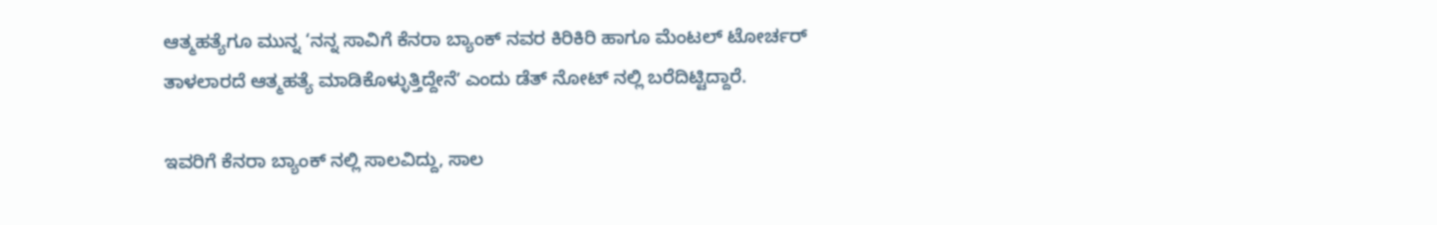ಆತ್ಮಹತ್ಯೆಗೂ ಮುನ್ನ ‘ನನ್ನ ಸಾವಿಗೆ ಕೆನರಾ ಬ್ಯಾಂಕ್‌ ನವರ ಕಿರಿಕಿರಿ ಹಾಗೂ ಮೆಂಟಲ್ ಟೋರ್ಚರ್ ತಾಳಲಾರದೆ ಆತ್ಮಹತ್ಯೆ ಮಾಡಿಕೊಳ್ಳುತ್ತಿದ್ದೇನೆʼ ಎಂದು ಡೆತ್ ನೋಟ್ ನಲ್ಲಿ ಬರೆದಿಟ್ಟಿದ್ದಾರೆ.

ಇವರಿಗೆ ಕೆನರಾ ಬ್ಯಾಂಕ್‌ ನಲ್ಲಿ ಸಾಲವಿದ್ದು, ಸಾಲ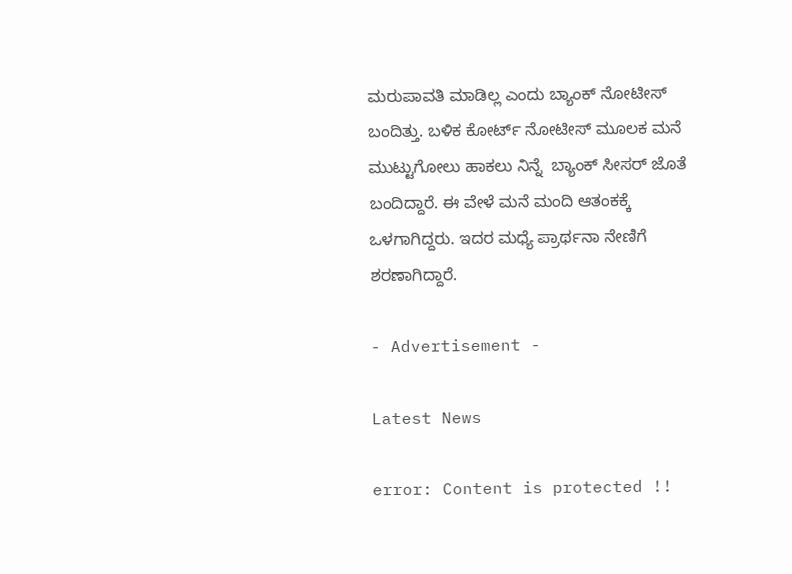ಮರುಪಾವತಿ ಮಾಡಿಲ್ಲ ಎಂದು ಬ್ಯಾಂಕ್ ನೋಟೀಸ್ ಬಂದಿತ್ತು. ಬಳಿಕ ಕೋರ್ಟ್ ನೋಟೀಸ್ ಮೂಲಕ ಮನೆ ಮುಟ್ಟುಗೋಲು ಹಾಕಲು ನಿನ್ನೆ  ಬ್ಯಾಂಕ್ ಸೀಸರ್ ಜೊತೆ ಬಂದಿದ್ದಾರೆ. ಈ ವೇಳೆ ಮನೆ ಮಂದಿ ಆತಂಕಕ್ಕೆ ಒಳಗಾಗಿದ್ದರು. ಇದರ ಮಧ್ಯೆ ಪ್ರಾರ್ಥನಾ ನೇಣಿಗೆ ಶರಣಾಗಿದ್ದಾರೆ.

- Advertisement -

Latest News

error: Content is protected !!